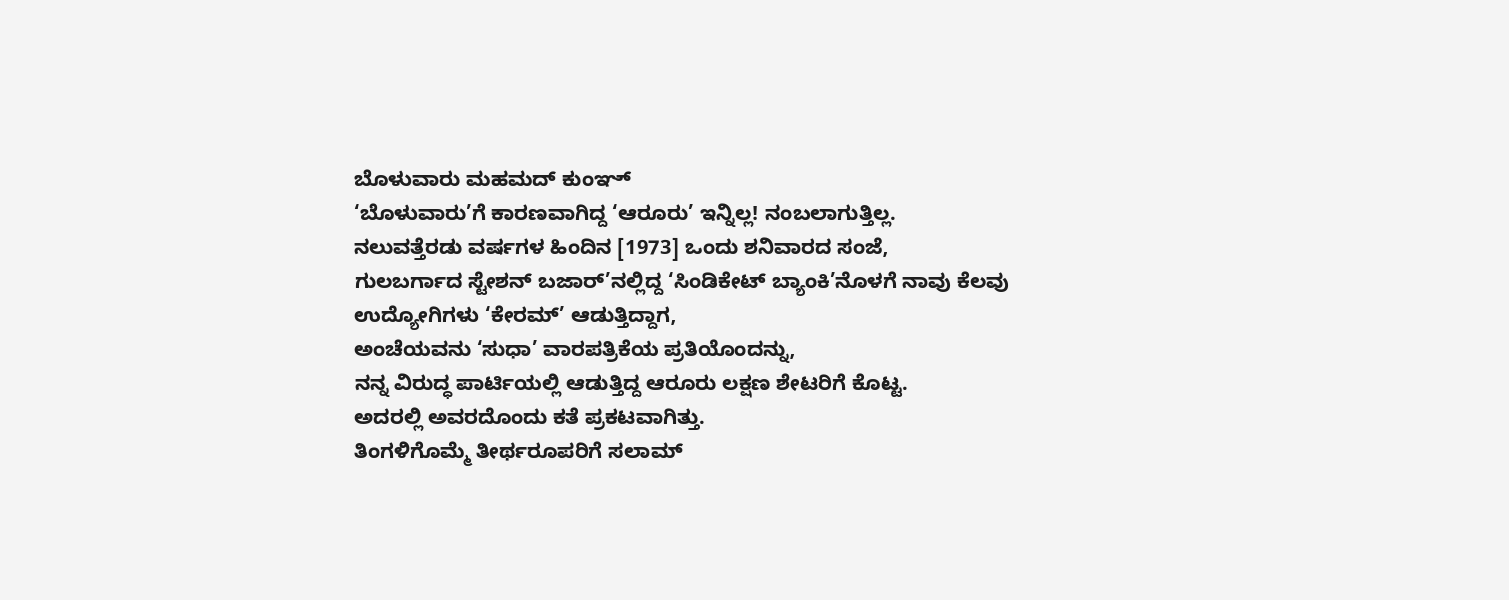ಬೊಳುವಾರು ಮಹಮದ್ ಕುಂಞ್
‘ಬೊಳುವಾರು’ಗೆ ಕಾರಣವಾಗಿದ್ದ ‘ಆರೂರು’ ಇನ್ನಿಲ್ಲ! ನಂಬಲಾಗುತ್ತಿಲ್ಲ.
ನಲುವತ್ತೆರಡು ವರ್ಷಗಳ ಹಿಂದಿನ [1973] ಒಂದು ಶನಿವಾರದ ಸಂಜೆ,
ಗುಲಬರ್ಗಾದ ಸ್ಟೇಶನ್ ಬಜಾರ್’ನಲ್ಲಿದ್ದ ‘ಸಿಂಡಿಕೇಟ್ ಬ್ಯಾಂಕಿ’ನೊಳಗೆ ನಾವು ಕೆಲವು ಉದ್ಯೋಗಿಗಳು ‘ಕೇರಮ್’ ಆಡುತ್ತಿದ್ದಾಗ,
ಅಂಚೆಯವನು ‘ಸುಧಾ’ ವಾರಪತ್ರಿಕೆಯ ಪ್ರತಿಯೊಂದನ್ನು,
ನನ್ನ ವಿರುದ್ಧ ಪಾರ್ಟಿಯಲ್ಲಿ ಆಡುತ್ತಿದ್ದ ಆರೂರು ಲಕ್ಷಣ ಶೇಟರಿಗೆ ಕೊಟ್ಟ.
ಅದರಲ್ಲಿ ಅವರದೊಂದು ಕತೆ ಪ್ರಕಟವಾಗಿತ್ತು.
ತಿಂಗಳಿಗೊಮ್ಮೆ ತೀರ್ಥರೂಪರಿಗೆ ಸಲಾಮ್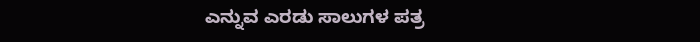ಎನ್ನುವ ಎರಡು ಸಾಲುಗಳ ಪತ್ರ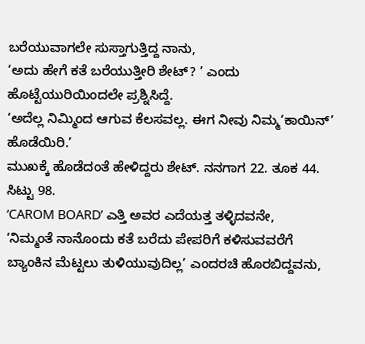ಬರೆಯುವಾಗಲೇ ಸುಸ್ತಾಗುತ್ತಿದ್ದ ನಾನು,
‘ಅದು ಹೇಗೆ ಕತೆ ಬರೆಯುತ್ತೀರಿ ಶೇಟ್? ’ ಎಂದು ಹೊಟ್ಟೆಯುರಿಯಿಂದಲೇ ಪ್ರಶ್ನಿಸಿದ್ದೆ.
‘ಅದೆಲ್ಲ ನಿಮ್ಮಿಂದ ಆಗುವ ಕೆಲಸವಲ್ಲ. ಈಗ ನೀವು ನಿಮ್ಮ‘ಕಾಯಿನ್’ ಹೊಡೆಯಿರಿ.’
ಮುಖಕ್ಕೆ ಹೊಡೆದಂತೆ ಹೇಳಿದ್ದರು ಶೇಟ್. ನನಗಾಗ 22. ತೂಕ 44. ಸಿಟ್ಟು 98.
‘CAROM BOARD’ ಎತ್ತಿ ಅವರ ಎದೆಯತ್ತ ತಳ್ಳಿದವನೇ,
‘ನಿಮ್ಮಂತೆ ನಾನೊಂದು ಕತೆ ಬರೆದು ಪೇಪರಿಗೆ ಕಳಿಸುವವರೆಗೆ ಬ್ಯಾಂಕಿನ ಮೆಟ್ಟಲು ತುಳಿಯುವುದಿಲ್ಲ’ ಎಂದರಚಿ ಹೊರಬಿದ್ದವನು,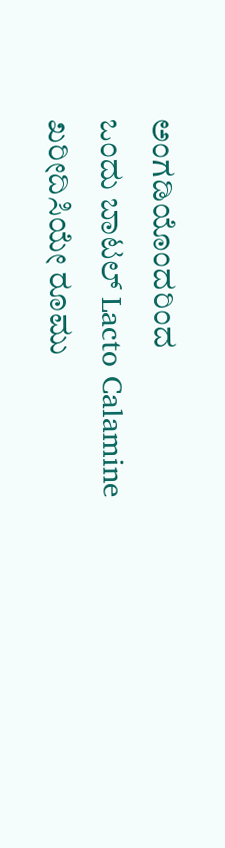ಅಂಗಡಿಯೊಂದರಿಂದ
ಒಂದು ಬಾಟಲ್ Lacto Calamine ಖರೀದಿಸಿಯೇ ರೂಮು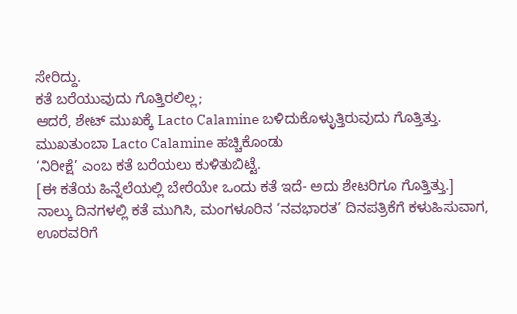ಸೇರಿದ್ದು.
ಕತೆ ಬರೆಯುವುದು ಗೊತ್ತಿರಲಿಲ್ಲ;
ಆದರೆ, ಶೇಟ್ ಮುಖಕ್ಕೆ Lacto Calamine ಬಳಿದುಕೊಳ್ಳುತ್ತಿರುವುದು ಗೊತ್ತಿತ್ತು.
ಮುಖತುಂಬಾ Lacto Calamine ಹಚ್ಚಿಕೊಂಡು
‘ನಿರೀಕ್ಷೆ’ ಎಂಬ ಕತೆ ಬರೆಯಲು ಕುಳಿತುಬಿಟ್ಟೆ.
[ಈ ಕತೆಯ ಹಿನ್ನೆಲೆಯಲ್ಲಿ ಬೇರೆಯೇ ಒಂದು ಕತೆ ಇದೆ- ಅದು ಶೇಟರಿಗೂ ಗೊತ್ತಿತ್ತು.]
ನಾಲ್ಕು ದಿನಗಳಲ್ಲಿ ಕತೆ ಮುಗಿಸಿ, ಮಂಗಳೂರಿನ ‘ನವಭಾರತ’ ದಿನಪತ್ರಿಕೆಗೆ ಕಳುಹಿಸುವಾಗ, ಊರವರಿಗೆ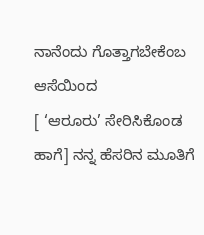ನಾನೆಂದು ಗೊತ್ತಾಗಬೇಕೆಂಬ ಆಸೆಯಿಂದ
[ ‘ಆರೂರು’ ಸೇರಿಸಿಕೊಂಡ ಹಾಗೆ] ನನ್ನ ಹೆಸರಿನ ಮೂತಿಗೆ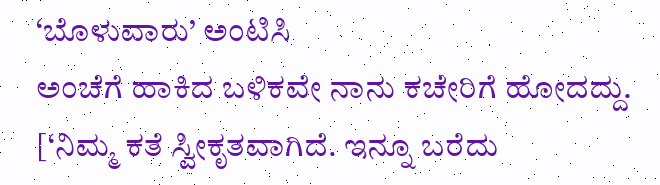‘ಬೊಳುವಾರು’ ಅಂಟಿಸಿ
ಅಂಚೆಗೆ ಹಾಕಿದ ಬಳಿಕವೇ ನಾನು ಕಚೇರಿಗೆ ಹೋದದ್ದು.
[‘ನಿಮ್ಮ ಕತೆ ಸ್ವೀಕೃತವಾಗಿದೆ. ಇನ್ನೂ ಬರೆದು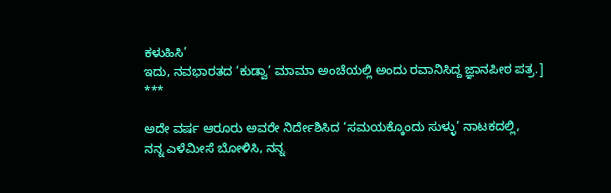ಕಳುಹಿಸಿ’
ಇದು, ನವಭಾರತದ ‘ಕುಡ್ವಾ’ ಮಾಮಾ ಅಂಚೆಯಲ್ಲಿ ಅಂದು ರವಾನಿಸಿದ್ದ ಜ್ಞಾನಪೀಠ ಪತ್ರ.]
***

ಅದೇ ವರ್ಷ ಆರೂರು ಅವರೇ ನಿರ್ದೇಶಿಸಿದ ‘ಸಮಯಕ್ಕೊಂದು ಸುಳ್ಳು’ ನಾಟಕದಲ್ಲಿ,
ನನ್ನ ಎಳೆಮೀಸೆ ಬೋಳಿಸಿ, ನನ್ನ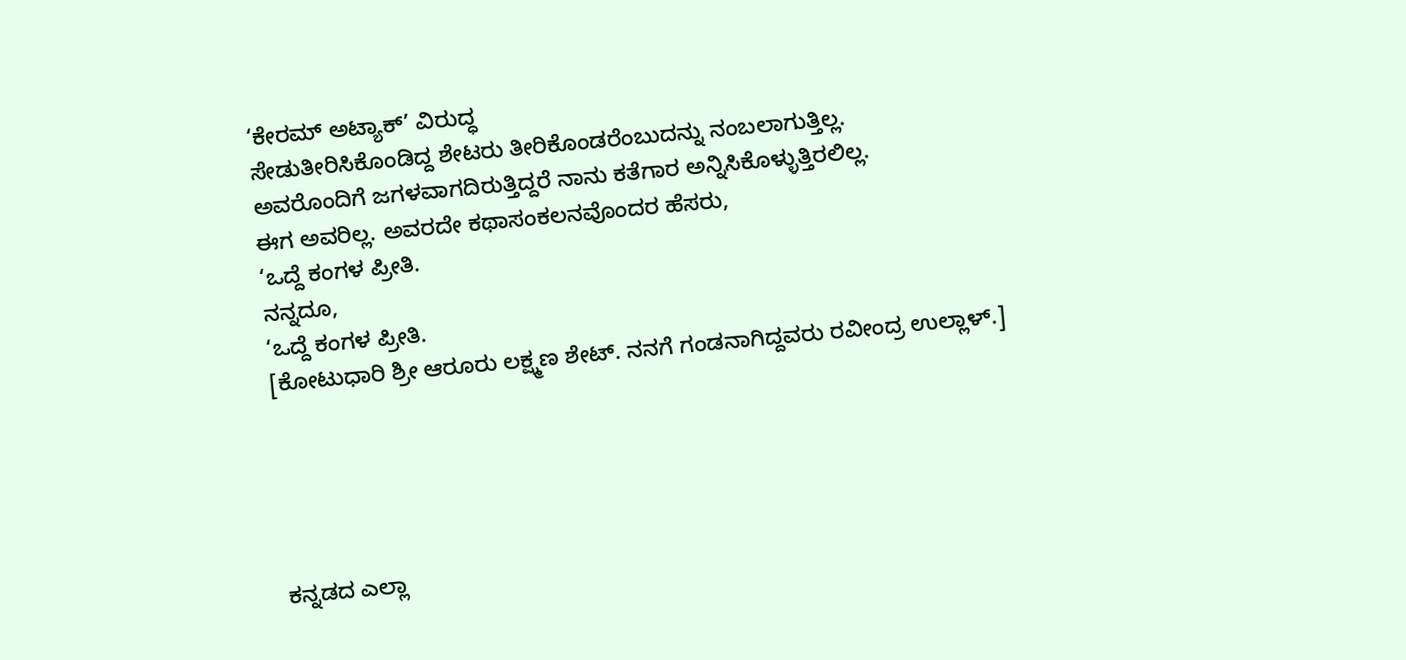‘ಕೇರಮ್ ಅಟ್ಯಾಕ್’ ವಿರುದ್ಧ
ಸೇಡುತೀರಿಸಿಕೊಂಡಿದ್ದ ಶೇಟರು ತೀರಿಕೊಂಡರೆಂಬುದನ್ನು ನಂಬಲಾಗುತ್ತಿಲ್ಲ.
ಅವರೊಂದಿಗೆ ಜಗಳವಾಗದಿರುತ್ತಿದ್ದರೆ ನಾನು ಕತೆಗಾರ ಅನ್ನಿಸಿಕೊಳ್ಳುತ್ತಿರಲಿಲ್ಲ.
ಈಗ ಅವರಿಲ್ಲ. ಅವರದೇ ಕಥಾಸಂಕಲನವೊಂದರ ಹೆಸರು,
‘ಒದ್ದೆ ಕಂಗಳ ಪ್ರೀತಿ.
ನನ್ನದೂ,
‘ಒದ್ದೆ ಕಂಗಳ ಪ್ರೀತಿ.
[ಕೋಟುಧಾರಿ ಶ್ರೀ ಆರೂರು ಲಕ್ಷ್ಮಣ ಶೇಟ್. ನನಗೆ ಗಂಡನಾಗಿದ್ದವರು ರವೀಂದ್ರ ಉಲ್ಲಾಳ್.]





ಕನ್ನಡದ ಎಲ್ಲಾ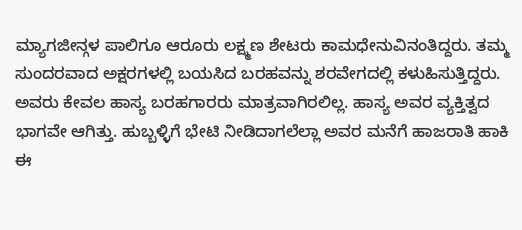ಮ್ಯಾಗಜೀನ್ಗಳ ಪಾಲಿಗೂ ಆರೂರು ಲಕ್ಷ್ಮಣ ಶೇಟರು ಕಾಮಧೇನುವಿನಂತಿದ್ದರು. ತಮ್ಮ ಸುಂದರವಾದ ಅಕ್ಷರಗಳಲ್ಲಿ ಬಯಸಿದ ಬರಹವನ್ನು ಶರವೇಗದಲ್ಲಿ ಕಳುಹಿಸುತ್ತಿದ್ದರು. ಅವರು ಕೇವಲ ಹಾಸ್ಯ ಬರಹಗಾರರು ಮಾತ್ರವಾಗಿರಲಿಲ್ಲ. ಹಾಸ್ಯ ಅವರ ವ್ಯಕ್ತಿತ್ವದ ಭಾಗವೇ ಆಗಿತ್ತು. ಹುಬ್ಬಳ್ಳಿಗೆ ಭೇಟಿ ನೀಡಿದಾಗಲೆಲ್ಲಾ ಅವರ ಮನೆಗೆ ಹಾಜರಾತಿ ಹಾಕಿ ಈ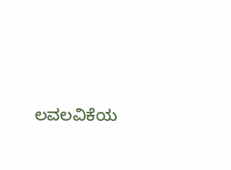ಲವಲವಿಕೆಯ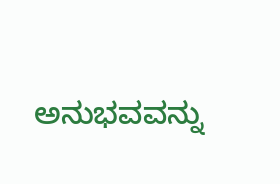ಅನುಭವವನ್ನು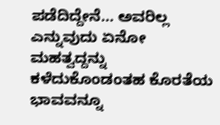ಪಡೆದಿದ್ದೇನೆ… ಅವರಿಲ್ಲ ಎನ್ನುವುದು ಏನೋ ಮಹತ್ವದ್ದನ್ನು ಕಳೆದುಕೊಂಡಂತಹ ಕೊರತೆಯ ಭಾವವನ್ನೂ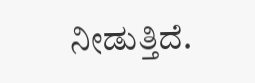ನೀಡುತ್ತಿದೆ.